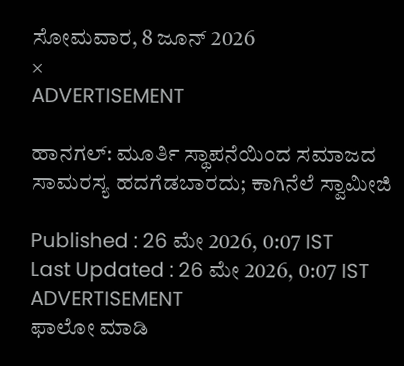ಸೋಮವಾರ, 8 ಜೂನ್ 2026
×
ADVERTISEMENT

ಹಾನಗಲ್: ಮೂರ್ತಿ ಸ್ಥಾಪನೆಯಿಂದ ಸಮಾಜದ ಸಾಮರಸ್ಯ ಹದಗೆಡಬಾರದು; ಕಾಗಿನೆಲೆ ಸ್ವಾಮೀಜಿ

Published : 26 ಮೇ 2026, 0:07 IST
Last Updated : 26 ಮೇ 2026, 0:07 IST
ADVERTISEMENT
ಫಾಲೋ ಮಾಡಿ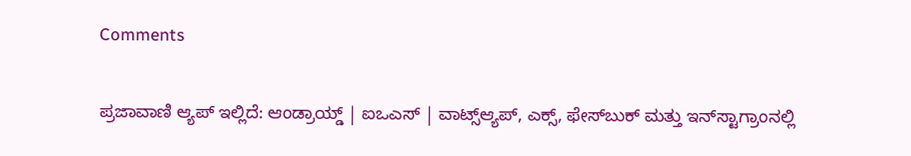Comments

ಪ್ರಜಾವಾಣಿ ಆ್ಯಪ್ ಇಲ್ಲಿದೆ: ಆಂಡ್ರಾಯ್ಡ್ | ಐಒಎಸ್ | ವಾಟ್ಸ್ಆ್ಯಪ್, ಎಕ್ಸ್, ಫೇಸ್‌ಬುಕ್ ಮತ್ತು ಇನ್‌ಸ್ಟಾಗ್ರಾಂನಲ್ಲಿ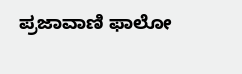ಪ್ರಜಾವಾಣಿ ಫಾಲೋ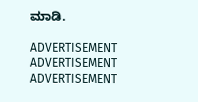ಮಾಡಿ.

ADVERTISEMENT
ADVERTISEMENT
ADVERTISEMENT